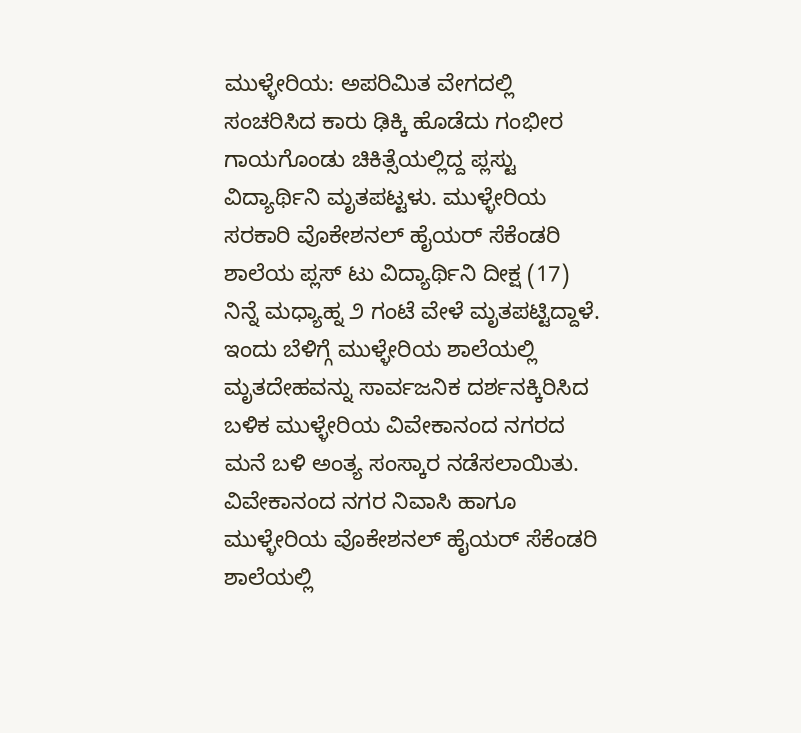ಮುಳ್ಳೇರಿಯ: ಅಪರಿಮಿತ ವೇಗದಲ್ಲಿ ಸಂಚರಿಸಿದ ಕಾರು ಢಿಕ್ಕಿ ಹೊಡೆದು ಗಂಭೀರ ಗಾಯಗೊಂಡು ಚಿಕಿತ್ಸೆಯಲ್ಲಿದ್ದ ಪ್ಲಸ್ಟು ವಿದ್ಯಾರ್ಥಿನಿ ಮೃತಪಟ್ಟಳು. ಮುಳ್ಳೇರಿಯ ಸರಕಾರಿ ವೊಕೇಶನಲ್ ಹೈಯರ್ ಸೆಕೆಂಡರಿ ಶಾಲೆಯ ಪ್ಲಸ್ ಟು ವಿದ್ಯಾರ್ಥಿನಿ ದೀಕ್ಷ (17) ನಿನ್ನೆ ಮಧ್ಯಾಹ್ನ ೨ ಗಂಟೆ ವೇಳೆ ಮೃತಪಟ್ಟಿದ್ದಾಳೆ. ಇಂದು ಬೆಳಿಗ್ಗೆ ಮುಳ್ಳೇರಿಯ ಶಾಲೆಯಲ್ಲಿ ಮೃತದೇಹವನ್ನು ಸಾರ್ವಜನಿಕ ದರ್ಶನಕ್ಕಿರಿಸಿದ ಬಳಿಕ ಮುಳ್ಳೇರಿಯ ವಿವೇಕಾನಂದ ನಗರದ ಮನೆ ಬಳಿ ಅಂತ್ಯ ಸಂಸ್ಕಾರ ನಡೆಸಲಾಯಿತು. ವಿವೇಕಾನಂದ ನಗರ ನಿವಾಸಿ ಹಾಗೂ ಮುಳ್ಳೇರಿಯ ವೊಕೇಶನಲ್ ಹೈಯರ್ ಸೆಕೆಂಡರಿ ಶಾಲೆಯಲ್ಲಿ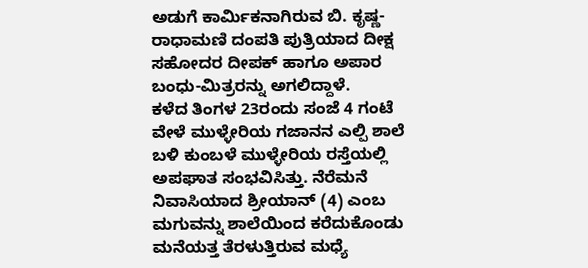ಅಡುಗೆ ಕಾರ್ಮಿಕನಾಗಿರುವ ಬಿ. ಕೃಷ್ಣ- ರಾಧಾಮಣಿ ದಂಪತಿ ಪುತ್ರಿಯಾದ ದೀಕ್ಷ ಸಹೋದರ ದೀಪಕ್ ಹಾಗೂ ಅಪಾರ ಬಂಧು-ಮಿತ್ರರನ್ನು ಅಗಲಿದ್ದಾಳೆ.
ಕಳೆದ ತಿಂಗಳ 23ರಂದು ಸಂಜೆ 4 ಗಂಟೆ ವೇಳೆ ಮುಳ್ಳೇರಿಯ ಗಜಾನನ ಎಲ್ಪಿ ಶಾಲೆ ಬಳಿ ಕುಂಬಳೆ ಮುಳ್ಳೇರಿಯ ರಸ್ತೆಯಲ್ಲಿ ಅಪಘಾತ ಸಂಭವಿಸಿತ್ತು. ನೆರೆಮನೆ ನಿವಾಸಿಯಾದ ಶ್ರೀಯಾನ್ (4) ಎಂಬ ಮಗುವನ್ನು ಶಾಲೆಯಿಂದ ಕರೆದುಕೊಂಡು ಮನೆಯತ್ತ ತೆರಳುತ್ತಿರುವ ಮಧ್ಯೆ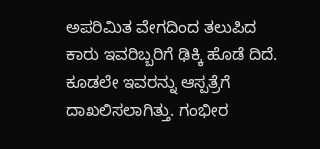ಅಪರಿಮಿತ ವೇಗದಿಂದ ತಲುಪಿದ ಕಾರು ಇವರಿಬ್ಬರಿಗೆ ಢಿಕ್ಕಿ ಹೊಡೆ ದಿದೆ. ಕೂಡಲೇ ಇವರನ್ನು ಆಸ್ಪತ್ರೆಗೆ ದಾಖಲಿಸಲಾಗಿತ್ತು. ಗಂಭೀರ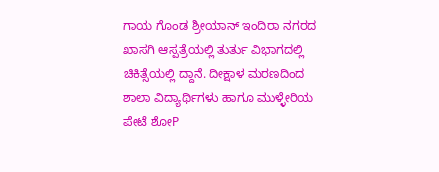ಗಾಯ ಗೊಂಡ ಶ್ರೀಯಾನ್ ಇಂದಿರಾ ನಗರದ ಖಾಸಗಿ ಆಸ್ಪತ್ರೆಯಲ್ಲಿ ತುರ್ತು ವಿಭಾಗದಲ್ಲಿ ಚಿಕಿತ್ಸೆಯಲ್ಲಿ ದ್ದಾನೆ. ದೀಕ್ಷಾಳ ಮರಣದಿಂದ ಶಾಲಾ ವಿದ್ಯಾರ್ಥಿಗಳು ಹಾಗೂ ಮುಳ್ಳೇರಿಯ ಪೇಟೆ ಶೋP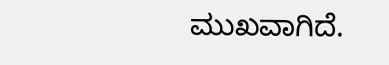ಮುಖವಾಗಿದೆ.